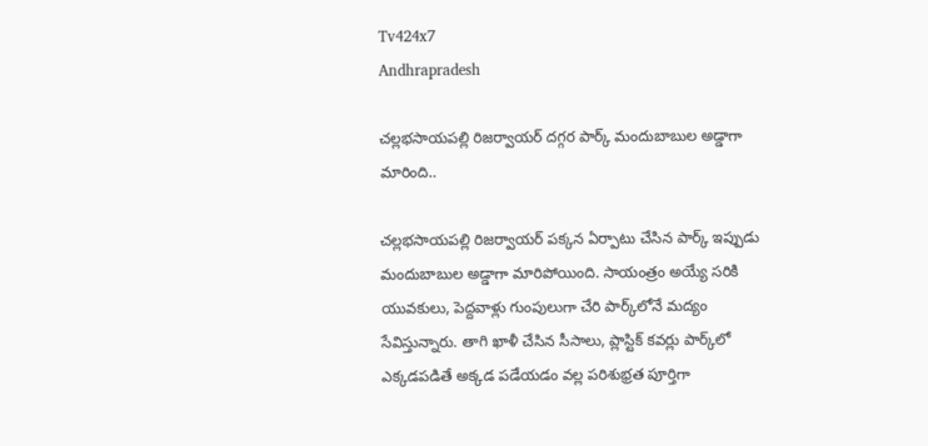Tv424x7
Andhrapradesh

చల్లభసాయపల్లి రిజర్వాయర్ దగ్గర పార్క్ మందుబాబుల అడ్డాగా మారింది..

చల్లభసాయపల్లి రిజర్వాయర్ పక్కన ఏర్పాటు చేసిన పార్క్‌ ఇప్పుడు మందుబాబుల అడ్డాగా మారిపోయింది. సాయంత్రం అయ్యే సరికి యువకులు, పెద్దవాళ్లు గుంపులుగా చేరి పార్క్‌లోనే మద్యం సేవిస్తున్నారు. తాగి ఖాళీ చేసిన సీసాలు, ప్లాస్టిక్ కవర్లు పార్క్‌లో ఎక్కడపడితే అక్కడ పడేయడం వల్ల పరిశుభ్రత పూర్తిగా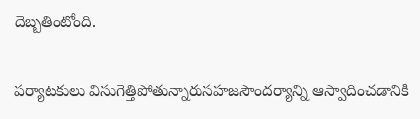దెబ్బతింటోంది.

పర్యాటకులు విసుగెత్తిపోతున్నారుసహజసౌందర్యాన్ని ఆస్వాదించడానికి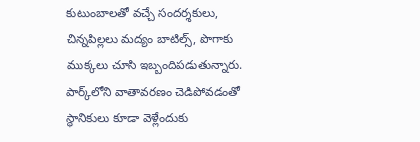కుటుంబాలతో వచ్చే సందర్శకులు, చిన్నపిల్లలు మద్యం బాటిల్స్, పొగాకు ముక్కలు చూసి ఇబ్బందిపడుతున్నారు. పార్క్‌లోని వాతావరణం చెడిపోవడంతో స్థానికులు కూడా వెళ్లేందుకు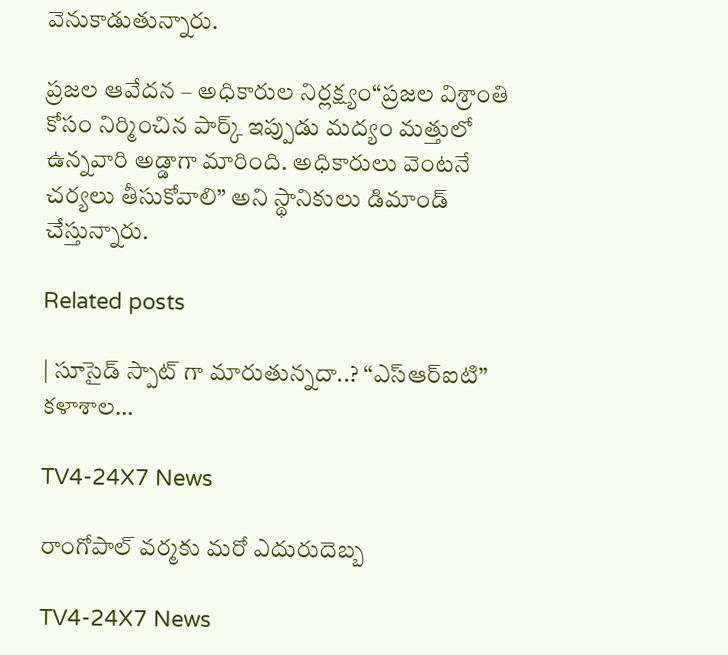వెనుకాడుతున్నారు.

ప్రజల ఆవేదన – అధికారుల నిర్లక్ష్యం“ప్రజల విశ్రాంతి కోసం నిర్మించిన పార్క్‌ ఇప్పుడు మద్యం మత్తులో ఉన్నవారి అడ్డాగా మారింది. అధికారులు వెంటనే చర్యలు తీసుకోవాలి” అని స్థానికులు డిమాండ్ చేస్తున్నారు.

Related posts

| సూసైడ్ స్పాట్ గా మారుతున్నదా..? “ఎస్ఆర్ఐటి” కళాశాల…

TV4-24X7 News

రాంగోపాల్ వర్మకు మరో ఎదురుదెబ్బ

TV4-24X7 News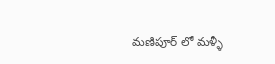మణిపూర్ లో మళ్ళీ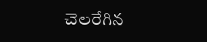చెలరేగిన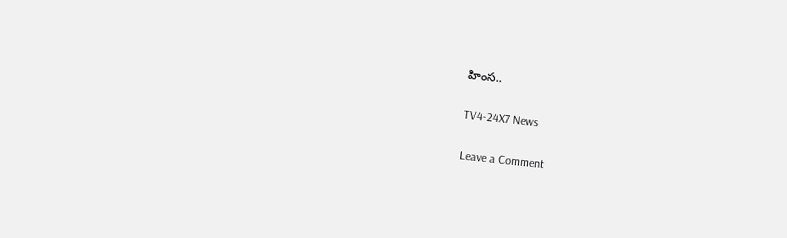హింస..

TV4-24X7 News

Leave a Comment